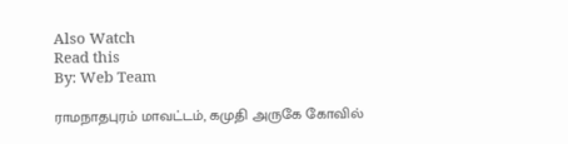Also Watch
Read this
By: Web Team

ராமநாதபுரம் மாவட்டம், கமுதி அருகே கோவில்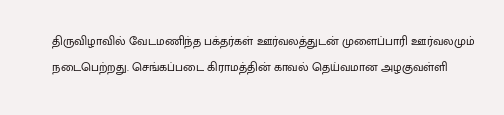திருவிழாவில் வேடமணிந்த பக்தர்கள் ஊர்வலத்துடன் முளைப்பாரி ஊர்வலமும் நடைபெற்றது. செங்கப்படை கிராமத்தின் காவல் தெய்வமான அழகுவள்ளி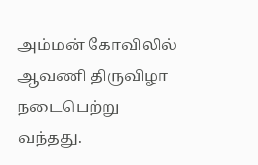அம்மன் கோவிலில் ஆவணி திருவிழா நடைபெற்று வந்தது.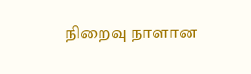நிறைவு நாளான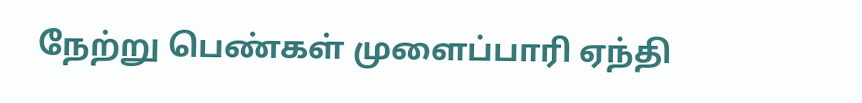நேற்று பெண்கள் முளைப்பாரி ஏந்தி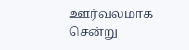ஊர்வலமாக சென்று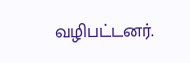வழிபட்டனர்.